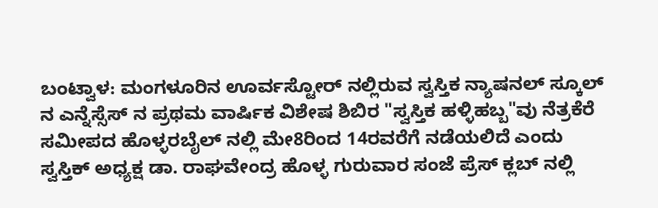ಬಂಟ್ವಾಳ: ಮಂಗಳೂರಿನ ಊರ್ವಸ್ಟೋರ್ ನಲ್ಲಿರುವ ಸ್ವಸ್ತಿಕ ನ್ಯಾಷನಲ್ ಸ್ಕೂಲ್ ನ ಎನ್ನೆಸ್ಸೆಸ್ ನ ಪ್ರಥಮ ವಾರ್ಷಿಕ ವಿಶೇಷ ಶಿಬಿರ "ಸ್ವಸ್ತಿಕ ಹಳ್ಳಿಹಬ್ಬ"ವು ನೆತ್ರಕೆರೆ ಸಮೀಪದ ಹೊಳ್ಳರಬೈಲ್ ನಲ್ಲಿ ಮೇ8ರಿಂದ 14ರವರೆಗೆ ನಡೆಯಲಿದೆ ಎಂದು ಸ್ವಸ್ತಿಕ್ ಅಧ್ಯಕ್ಷ ಡಾ. ರಾಘವೇಂದ್ರ ಹೊಳ್ಳ ಗುರುವಾರ ಸಂಜೆ ಪ್ರೆಸ್ ಕ್ಲಬ್ ನಲ್ಲಿ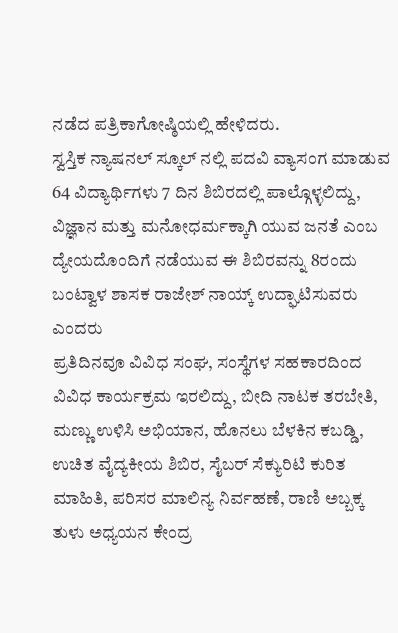ನಡೆದ ಪತ್ರಿಕಾಗೋಷ್ಠಿಯಲ್ಲಿ ಹೇಳಿದರು.
ಸ್ವಸ್ತಿಕ ನ್ಯಾಷನಲ್ ಸ್ಕೂಲ್ ನಲ್ಲಿ ಪದವಿ ವ್ಯಾಸಂಗ ಮಾಡುವ 64 ವಿದ್ಯಾರ್ಥಿಗಳು 7 ದಿನ ಶಿಬಿರದಲ್ಲಿ ಪಾಲ್ಗೊಳ್ಳಲಿದ್ದು, ವಿಜ್ಞಾನ ಮತ್ತು ಮನೋಧರ್ಮಕ್ಕಾಗಿ ಯುವ ಜನತೆ ಎಂಬ ದ್ಯೇಯದೊಂದಿಗೆ ನಡೆಯುವ ಈ ಶಿಬಿರವನ್ನು 8ರಂದು ಬಂಟ್ವಾಳ ಶಾಸಕ ರಾಜೇಶ್ ನಾಯ್ಕ್ ಉದ್ಘಾಟಿಸುವರು ಎಂದರು
ಪ್ರತಿದಿನವೂ ವಿವಿಧ ಸಂಘ, ಸಂಸ್ಥೆಗಳ ಸಹಕಾರದಿಂದ ವಿವಿಧ ಕಾರ್ಯಕ್ರಮ ಇರಲಿದ್ದು, ಬೀದಿ ನಾಟಕ ತರಬೇತಿ, ಮಣ್ಣು ಉಳಿಸಿ ಅಭಿಯಾನ, ಹೊನಲು ಬೆಳಕಿನ ಕಬಡ್ಡಿ, ಉಚಿತ ವೈದ್ಯಕೀಯ ಶಿಬಿರ, ಸೈಬರ್ ಸೆಕ್ಯುರಿಟಿ ಕುರಿತ ಮಾಹಿತಿ, ಪರಿಸರ ಮಾಲಿನ್ಯ ನಿರ್ವಹಣೆ, ರಾಣಿ ಅಬ್ಬಕ್ಕ ತುಳು ಅಧ್ಯಯನ ಕೇಂದ್ರ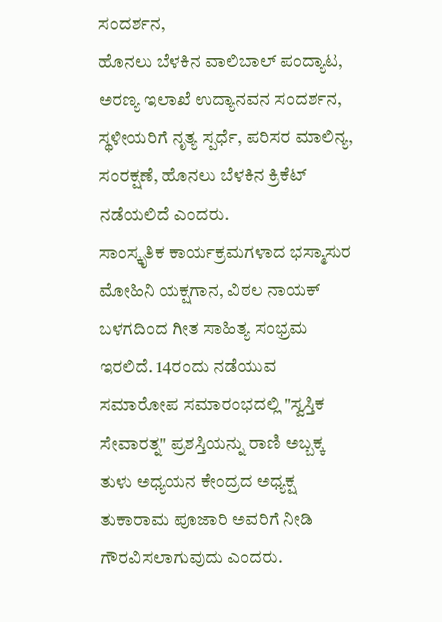ಸಂದರ್ಶನ,
ಹೊನಲು ಬೆಳಕಿನ ವಾಲಿಬಾಲ್ ಪಂದ್ಯಾಟ, ಅರಣ್ಯ ಇಲಾಖೆ ಉದ್ಯಾನವನ ಸಂದರ್ಶನ, ಸ್ಥಳೀಯರಿಗೆ ನೃತ್ಯ ಸ್ಪರ್ಧೆ, ಪರಿಸರ ಮಾಲಿನ್ಯ, ಸಂರಕ್ಷಣೆ, ಹೊನಲು ಬೆಳಕಿನ ಕ್ರಿಕೆಟ್ ನಡೆಯಲಿದೆ ಎಂದರು.
ಸಾಂಸ್ಕೃತಿಕ ಕಾರ್ಯಕ್ರಮಗಳಾದ ಭಸ್ಮಾಸುರ ಮೋಹಿನಿ ಯಕ್ಷಗಾನ, ವಿಠಲ ನಾಯಕ್ ಬಳಗದಿಂದ ಗೀತ ಸಾಹಿತ್ಯ ಸಂಭ್ರಮ ಇರಲಿದೆ. 14ರಂದು ನಡೆಯುವ ಸಮಾರೋಪ ಸಮಾರಂಭದಲ್ಲಿ "ಸ್ವಸ್ತಿಕ ಸೇವಾರತ್ನ" ಪ್ರಶಸ್ತಿಯನ್ನು ರಾಣಿ ಅಬ್ಬಕ್ಕ ತುಳು ಅಧ್ಯಯನ ಕೇಂದ್ರದ ಅಧ್ಯಕ್ಷ ತುಕಾರಾಮ ಪೂಜಾರಿ ಅವರಿಗೆ ನೀಡಿ ಗೌರವಿಸಲಾಗುವುದು ಎಂದರು.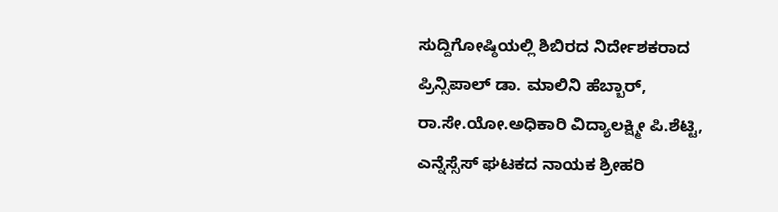ಸುದ್ದಿಗೋಷ್ಠಿಯಲ್ಲಿ ಶಿಬಿರದ ನಿರ್ದೇಶಕರಾದ ಪ್ರಿನ್ಸಿಪಾಲ್ ಡಾ. ಮಾಲಿನಿ ಹೆಬ್ಬಾರ್, ರಾ.ಸೇ.ಯೋ.ಅಧಿಕಾರಿ ವಿದ್ಯಾಲಕ್ಷ್ಮೀ ಪಿ.ಶೆಟ್ಟಿ, ಎನ್ನೆಸ್ಸೆಸ್ ಘಟಕದ ನಾಯಕ ಶ್ರೀಹರಿ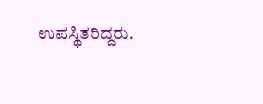ಉಪಸ್ಥಿತರಿದ್ದರು.